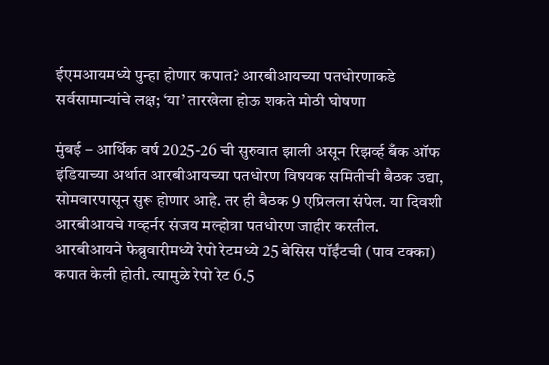ईएमआयमध्ये पुन्हा होणार कपात? आरबीआयच्या पतधोरणाकडे सर्वसामान्यांचे लक्ष; ‘या’ तारखेला होऊ शकते मोठी घोषणा

मुंबई – आर्थिक वर्ष 2025-26 ची सुरुवात झाली असून रिझर्व्ह बँक ऑफ इंडियाच्या अर्थात आरबीआयच्या पतधोरण विषयक समितीची बैठक उद्या, सोमवारपासून सुरू होणार आहे. तर ही बैठक 9 एप्रिलला संपेल. या दिवशी आरबीआयचे गव्हर्नर संजय मल्होत्रा पतधोरण जाहीर करतील.
आरबीआयने फेब्रुवारीमध्ये रेपो रेटमध्ये 25 बेसिस पॉईंटची (पाव टक्का) कपात केली होती. त्यामुळे रेपो रेट 6.5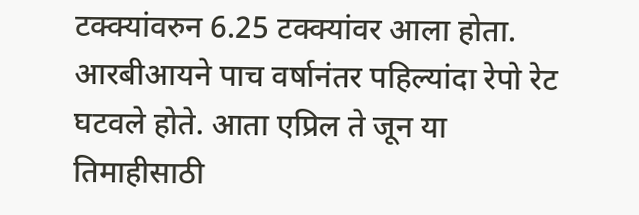टक्क्यांवरुन 6.25 टक्क्यांवर आला होता. आरबीआयने पाच वर्षानंतर पहिल्यांदा रेपो रेट घटवले होते. आता एप्रिल ते जून या तिमाहीसाठी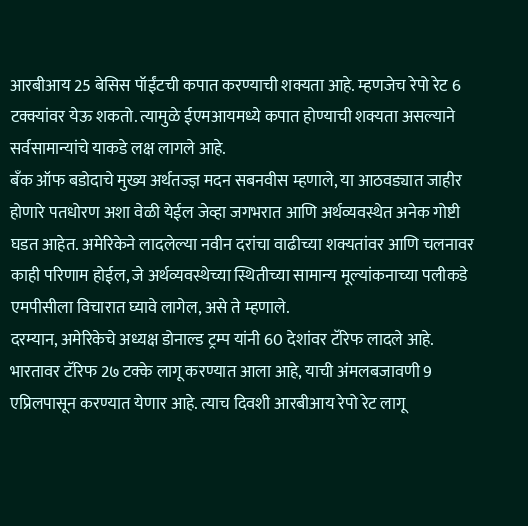आरबीआय 25 बेसिस पॉईंटची कपात करण्याची शक्यता आहे. म्हणजेच रेपो रेट 6 टक्क्यांवर येऊ शकतो. त्यामुळे ईएमआयमध्ये कपात होण्याची शक्यता असल्याने सर्वसामान्यांचे याकडे लक्ष लागले आहे.
बँक ऑफ बडोदाचे मुख्य अर्थतज्ज्ञ मदन सबनवीस म्हणाले, या आठवड्यात जाहीर होणारे पतधोरण अशा वेळी येईल जेव्हा जगभरात आणि अर्थव्यवस्थेत अनेक गोष्टी घडत आहेत. अमेरिकेने लादलेल्या नवीन दरांचा वाढीच्या शक्यतांवर आणि चलनावर काही परिणाम होईल, जे अर्थव्यवस्थेच्या स्थितीच्या सामान्य मूल्यांकनाच्या पलीकडे एमपीसीला विचारात घ्यावे लागेल, असे ते म्हणाले.
दरम्यान, अमेरिकेचे अध्यक्ष डोनाल्ड ट्रम्प यांनी 60 देशांवर टॅरिफ लादले आहे. भारतावर टॅरिफ 2७ टक्के लागू करण्यात आला आहे, याची अंमलबजावणी 9 एप्रिलपासून करण्यात येणार आहे. त्याच दिवशी आरबीआय रेपो रेट लागू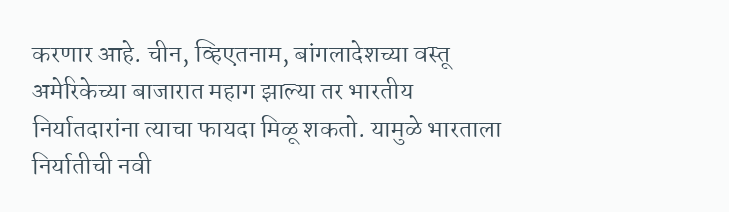करणार आहे. चीन, व्हिएतनाम, बांगलादेशच्या वस्तू अमेरिकेच्या बाजारात महाग झाल्या तर भारतीय निर्यातदारांना त्याचा फायदा मिळू शकतो. यामुळे भारताला निर्यातीची नवी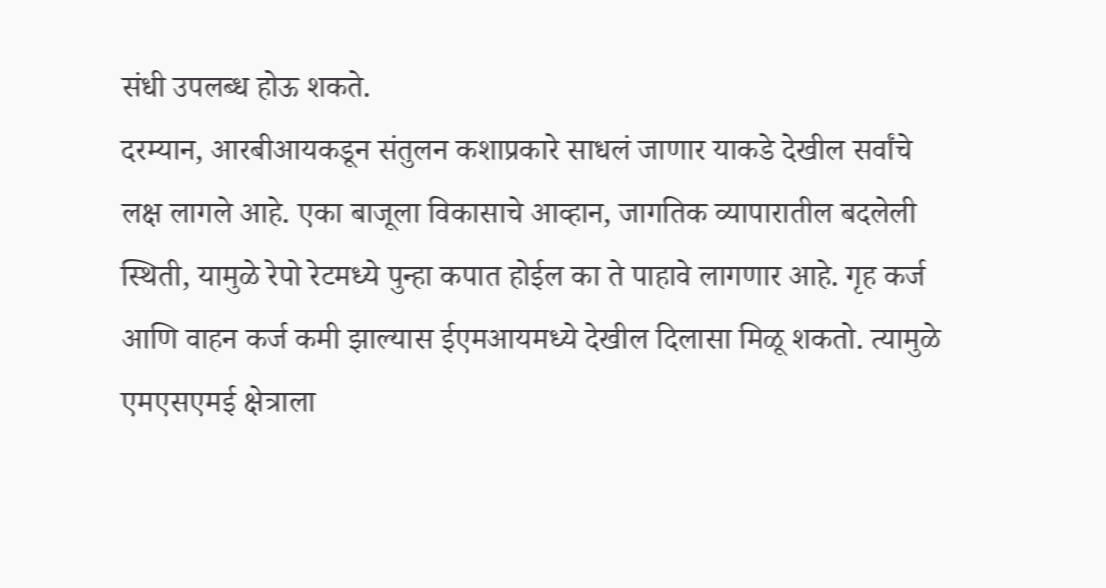संधी उपलब्ध होऊ शकते.
दरम्यान, आरबीआयकडून संतुलन कशाप्रकारे साधलं जाणार याकडे देखील सर्वांचे लक्ष लागले आहे. एका बाजूला विकासाचे आव्हान, जागतिक व्यापारातील बदलेली स्थिती, यामुळे रेपो रेटमध्ये पुन्हा कपात होईल का ते पाहावे लागणार आहे. गृह कर्ज आणि वाहन कर्ज कमी झाल्यास ईएमआयमध्ये देखील दिलासा मिळू शकतो. त्यामुळे एमएसएमई क्षेत्राला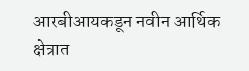आरबीआयकडून नवीन आर्थिक क्षेत्रात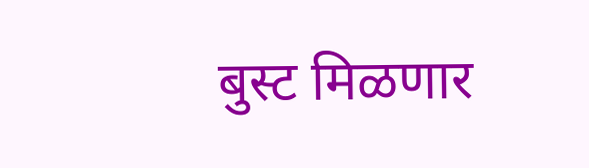बुस्ट मिळणार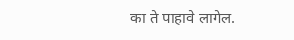का ते पाहावे लागेल.